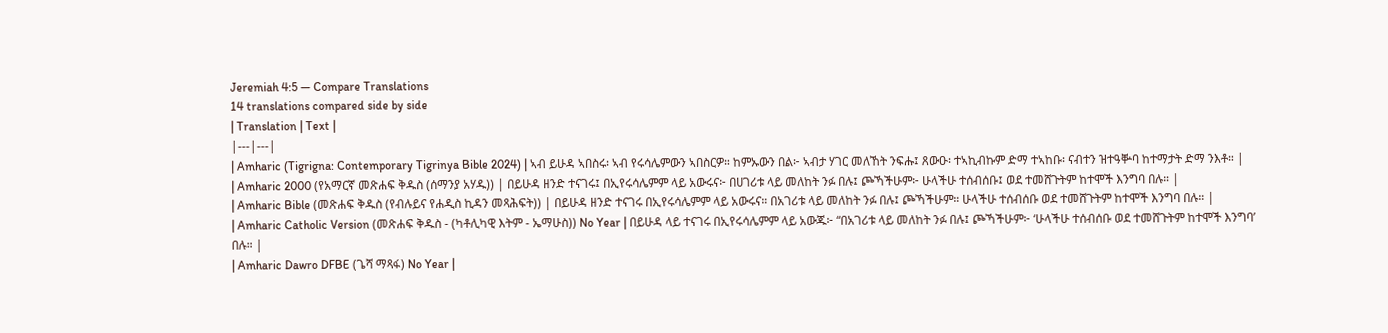Jeremiah 4:5 — Compare Translations
14 translations compared side by side
| Translation | Text |
|---|---|
| Amharic (Tigrigna: Contemporary Tigrinya Bible 2024) | ኣብ ይሁዳ ኣበስሩ፡ ኣብ የሩሳሌምውን ኣበስርዎ። ከምኡውን በል፦ ኣብታ ሃገር መለኸት ንፍሑ፤ ጸውዑ፡ ተኣኪብኩም ድማ ተኣከቡ፡ ናብተን ዝተዓቝባ ከተማታት ድማ ንእቶ። |
| Amharic 2000 (የአማርኛ መጽሐፍ ቅዱስ (ሰማንያ አሃዱ)) | በይሁዳ ዘንድ ተናገሩ፤ በኢየሩሳሌምም ላይ አውሩና፦ በሀገሪቱ ላይ መለከት ንፉ በሉ፤ ጮኻችሁም፦ ሁላችሁ ተሰብሰቡ፤ ወደ ተመሸጉትም ከተሞች እንግባ በሉ። |
| Amharic Bible (መጽሐፍ ቅዱስ (የብሉይና የሐዲስ ኪዳን መጻሕፍት)) | በይሁዳ ዘንድ ተናገሩ በኢየሩሳሌምም ላይ አውሩና። በአገሪቱ ላይ መለከት ንፉ በሉ፤ ጮኻችሁም። ሁላችሁ ተሰብሰቡ ወደ ተመሸጉትም ከተሞች እንግባ በሉ። |
| Amharic Catholic Version (መጽሐፍ ቅዱስ - (ካቶሊካዊ እትም - ኤማሁስ)) No Year | በይሁዳ ላይ ተናገሩ በኢየሩሳሌምም ላይ አውጁ፦ “በአገሪቱ ላይ መለከት ንፉ በሉ፤ ጮኻችሁም፦ ‘ሁላችሁ ተሰብሰቡ ወደ ተመሸጉትም ከተሞች እንግባ’ በሉ። |
| Amharic Dawro DFBE (ጌሻ ማጻፋ) No Year |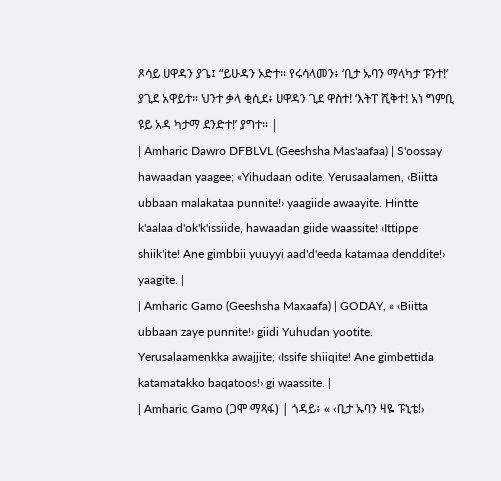ጾሳይ ሀዋዳን ያጌ፤ “ይሁዳን ኦድተ። የሩሳላመን፥ ‘ቢታ ኡባን ማላካታ ፑንተ!’ ያጊደ አዋይተ። ህንተ ቃላ ቂሲደ፥ ሀዋዳን ጊደ ዋስተ! ‘እትፐ ሺቅተ! አነ ግምቢ ዩይ አዳ ካታማ ደንድተ!’ ያግተ። |
| Amharic Dawro DFBLVL (Geeshsha Mas'aafaa) | S'oossay hawaadan yaagee; «Yihudaan odite. Yerusaalamen, ‹Biitta ubbaan malakataa punnite!› yaagiide awaayite. Hintte k'aalaa d'ok'k'issiide, hawaadan giide waassite! ‹Ittippe shiik'ite! Ane gimbbii yuuyyi aad'd'eeda katamaa denddite!› yaagite. |
| Amharic Gamo (Geeshsha Maxaafa) | GODAY, « ‹Biitta ubbaan zaye punnite!› giidi Yuhudan yootite. Yerusalaamenkka awajjite; ‹Issife shiiqite! Ane gimbettida katamatakko baqatoos!› gi waassite. |
| Amharic Gamo (ጋሞ ማጻፋ) | ጎዳይ፥ « ‹ቢታ ኡባን ዛዬ ፑኒቴ!›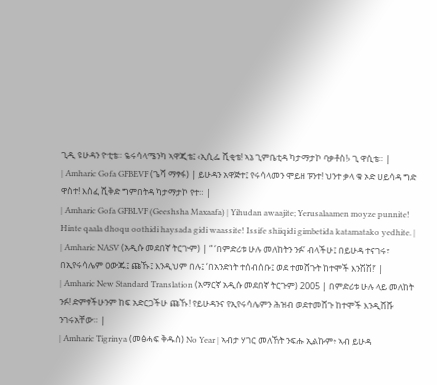ጊዲ ዩሁዳን ዮቲቴ። ዬሩሳላሜንካ ኣዋጂቴ፤ ‹ኢሲፌ ሺቂቴ! ኣኔ ጊምቤቲዳ ካታማታኮ ባቃቶስ!› ጊ ዋሲቴ። |
| Amharic Gofa GFBEVF (ጌሻ ማፃፋ) | ይሁዳን አዋጅተ፤ የሩሳላመን ሞይዘ ፑንተ! ህንተ ቃላ ቁ ኦድ ሀይሳዳ ግድ ዋስተ! እስፈ ሺቅድ ግምበትዳ ካታማታኮ የተ። |
| Amharic Gofa GFBLVF (Geeshsha Maxaafa) | Yihudan awaajite; Yerusalaamen moyze punnite! Hinte qaala dhoqu oothidi haysada gidi waassite! Issife shiiqidi gimbetida katamatako yedhite. |
| Amharic NASV (አዲሱ መደበኛ ትርጒም) | “ ‘በምድሪቱ ሁሉ መለከትን ንፉ’ ብላችሁ፤ በይሁዳ ተናገሩ፣ በኢየሩሳሌም ዐውጁ፤ ጩኹ፤ እንዲህም በሉ፤ ‘በአንድነት ተሰብሰቡ፤ ወደ ተመሸጉት ከተሞች እንሽሽ!’ |
| Amharic New Standard Translation (አማርኛ አዲሱ መደበኛ ትርጉም) 2005 | በምድሪቱ ሁሉ ላይ መለከት ንፉ! ድምፃችሁንም ከፍ አድርጋችሁ ጩኹ! የይሁዳንና የኢየሩሳሌምን ሕዝብ ወደተመሸጉ ከተሞች እንዲሸሹ ንገሩአቸው። |
| Amharic Tigrinya (መፅሓፍ ቅዱስ) No Year | ኣብታ ሃገር መለኸት ንፍሑ ኢልኩም፥ ኣብ ይሁዳ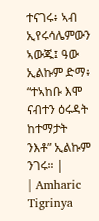ተናገሩ፥ ኣብ ኢየሩሳሌምውን ኣውጁ፤ ዓው ኢልኩም ድማ፥ “ተኣከቡ እሞ ናብተን ዕሩዳት ከተማታት ንእቶ” ኢልኩም ንገሩ። |
| Amharic Tigrinya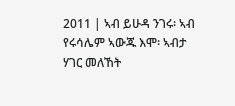2011 | ኣብ ይሁዳ ንገሩ፡ ኣብ የሩሳሌም ኣውጁ እሞ፡ ኣብታ ሃገር መለኸት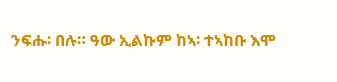ንፍሑ፡ በሉ። ዓው ኢልኩም ከኣ፡ ተኣከቡ እሞ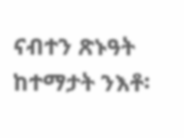ናብተን ጽኑዓት ከተማታት ንእቶ፡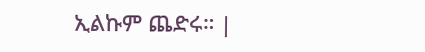ኢልኩም ጨድሩ። |